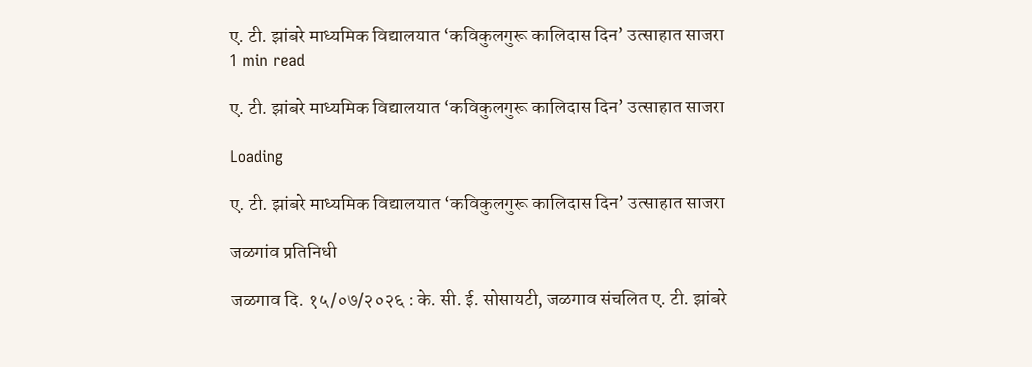ए. टी. झांबरे माध्यमिक विद्यालयात ‘कविकुलगुरू कालिदास दिन’ उत्साहात साजरा
1 min read

ए. टी. झांबरे माध्यमिक विद्यालयात ‘कविकुलगुरू कालिदास दिन’ उत्साहात साजरा

Loading

ए. टी. झांबरे माध्यमिक विद्यालयात ‘कविकुलगुरू कालिदास दिन’ उत्साहात साजरा

जळगांव प्रतिनिधी

जळगाव दि. १५/०७/२०२६ : के. सी. ई. सोसायटी, जळगाव संचलित ए. टी. झांबरे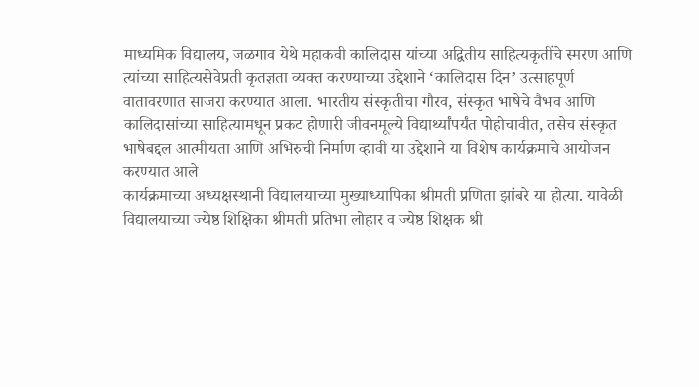माध्यमिक विद्यालय, जळगाव येथे महाकवी कालिदास यांच्या अद्वितीय साहित्यकृतींचे स्मरण आणि त्यांच्या साहित्यसेवेप्रती कृतज्ञता व्यक्त करण्याच्या उद्देशाने ‘कालिदास दिन’ उत्साहपूर्ण वातावरणात साजरा करण्यात आला. भारतीय संस्कृतीचा गौरव, संस्कृत भाषेचे वैभव आणि कालिदासांच्या साहित्यामधून प्रकट होणारी जीवनमूल्ये विद्यार्थ्यांपर्यंत पोहोचावीत, तसेच संस्कृत भाषेबद्दल आत्मीयता आणि अभिरुची निर्माण व्हावी या उद्देशाने या विशेष कार्यक्रमाचे आयोजन करण्यात आले
कार्यक्रमाच्या अध्यक्षस्थानी विद्यालयाच्या मुख्याध्यापिका श्रीमती प्रणिता झांबरे या होत्या. यावेळी विद्यालयाच्या ज्येष्ठ शिक्षिका श्रीमती प्रतिभा लोहार व ज्येष्ठ शिक्षक श्री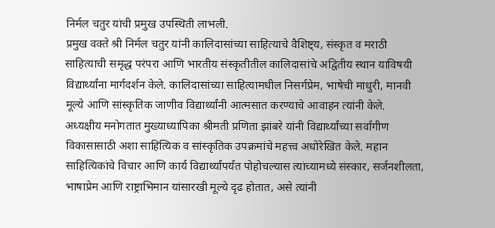निर्मल चतुर यांची प्रमुख उपस्थिती लाभली.
प्रमुख वक्ते श्री निर्मल चतुर यांनी कालिदासांच्या साहित्याचे वैशिष्ट्य, संस्कृत व मराठी साहित्याची समृद्ध परंपरा आणि भारतीय संस्कृतीतील कालिदासांचे अद्वितीय स्थान याविषयी विद्यार्थ्यांना मार्गदर्शन केले. कालिदासांच्या साहित्यामधील निसर्गप्रेम, भाषेची माधुरी, मानवी मूल्ये आणि सांस्कृतिक जाणीव विद्यार्थ्यांनी आत्मसात करण्याचे आवाहन त्यांनी केले.
अध्यक्षीय मनोगतात मुख्याध्यापिका श्रीमती प्रणिता झांबरे यांनी विद्यार्थ्यांच्या सर्वांगीण विकासासाठी अशा साहित्यिक व सांस्कृतिक उपक्रमांचे महत्त्व अधोरेखित केले. महान साहित्यिकांचे विचार आणि कार्य विद्यार्थ्यांपर्यंत पोहोचल्यास त्यांच्यामध्ये संस्कार, सर्जनशीलता, भाषाप्रेम आणि राष्ट्राभिमान यांसारखी मूल्ये दृढ होतात, असे त्यांनी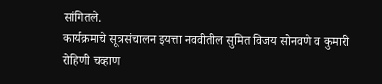सांगितले.
कार्यक्रमाचे सूत्रसंचालन इयत्ता नववीतील सुमित विजय सोनवणे व कुमारी रोहिणी चव्हाण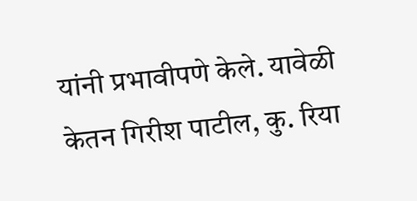यांनी प्रभावीपणे केले. यावेळी केतन गिरीश पाटील, कु. रिया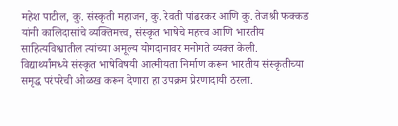महेश पाटील, कु. संस्कृती महाजन, कु. रेवती पांढरकर आणि कु. तेजश्री फक्कड यांनी कालिदासांचे व्यक्तिमत्त्व, संस्कृत भाषेचे महत्त्व आणि भारतीय साहित्यविश्वातील त्यांच्या अमूल्य योगदानावर मनोगते व्यक्त केली.
विद्यार्थ्यांमध्ये संस्कृत भाषेविषयी आत्मीयता निर्माण करून भारतीय संस्कृतीच्या समृद्ध परंपरेची ओळख करून देणारा हा उपक्रम प्रेरणादायी ठरला.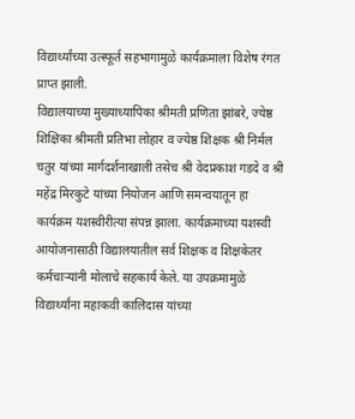विद्यार्थ्यांच्या उत्स्फूर्त सहभागामुळे कार्यक्रमाला विशेष रंगत प्राप्त झाली.
विद्यालयाच्या मुख्याध्यापिका श्रीमती प्रणिता झांबरे, ज्येष्ठ शिक्षिका श्रीमती प्रतिभा लोहार व ज्येष्ठ शिक्षक श्री निर्मल चतुर यांच्या मार्गदर्शनाखाली तसेच श्री वेदप्रकाश गडदे व श्री महेंद्र मिरकुटे यांच्या नियोजन आणि समन्वयातून हा कार्यक्रम यशस्वीरीत्या संपन्न झाला. कार्यक्रमाच्या यशस्वी आयोजनासाठी विद्यालयातील सर्व शिक्षक व शिक्षकेतर कर्मचाऱ्यांनी मोलाचे सहकार्य केले. या उपक्रमामुळे विद्यार्थ्यांना महाकवी कालिदास यांच्या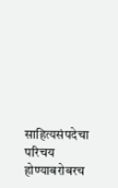साहित्यसंपदेचा परिचय होण्याबरोबरच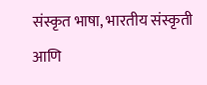संस्कृत भाषा, भारतीय संस्कृती आणि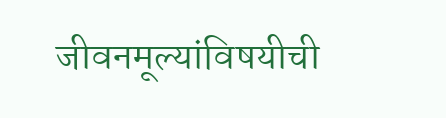जीवनमूल्यांविषयीची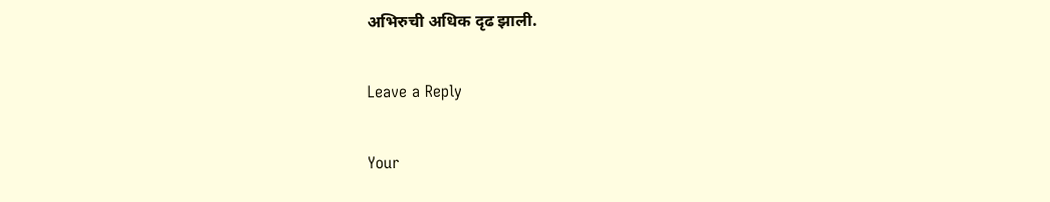अभिरुची अधिक दृढ झाली.

Leave a Reply

Your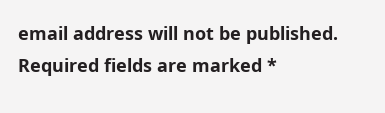email address will not be published. Required fields are marked *